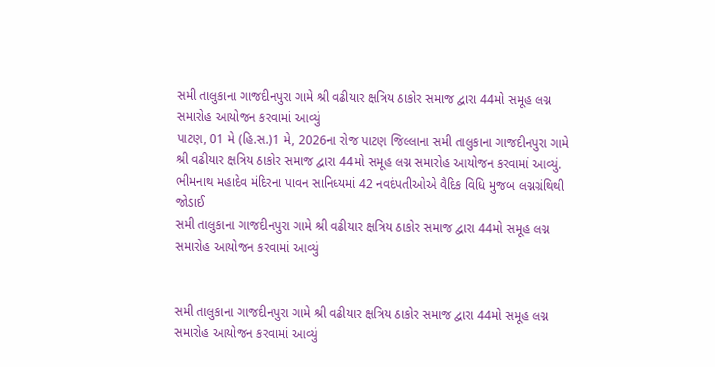સમી તાલુકાના ગાજદીનપુરા ગામે શ્રી વઢીયાર ક્ષત્રિય ઠાકોર સમાજ દ્વારા 44મો સમૂહ લગ્ન સમારોહ આયોજન કરવામાં આવ્યું
પાટણ, 01 મે (હિ.સ.)1 મે, 2026ના રોજ પાટણ જિલ્લાના સમી તાલુકાના ગાજદીનપુરા ગામે શ્રી વઢીયાર ક્ષત્રિય ઠાકોર સમાજ દ્વારા 44મો સમૂહ લગ્ન સમારોહ આયોજન કરવામાં આવ્યું. ભીમનાથ મહાદેવ મંદિરના પાવન સાનિધ્યમાં 42 નવદંપતીઓએ વૈદિક વિધિ મુજબ લગ્નગ્રંથિથી જોડાઈ
સમી તાલુકાના ગાજદીનપુરા ગામે શ્રી વઢીયાર ક્ષત્રિય ઠાકોર સમાજ દ્વારા 44મો સમૂહ લગ્ન સમારોહ આયોજન કરવામાં આવ્યું


સમી તાલુકાના ગાજદીનપુરા ગામે શ્રી વઢીયાર ક્ષત્રિય ઠાકોર સમાજ દ્વારા 44મો સમૂહ લગ્ન સમારોહ આયોજન કરવામાં આવ્યું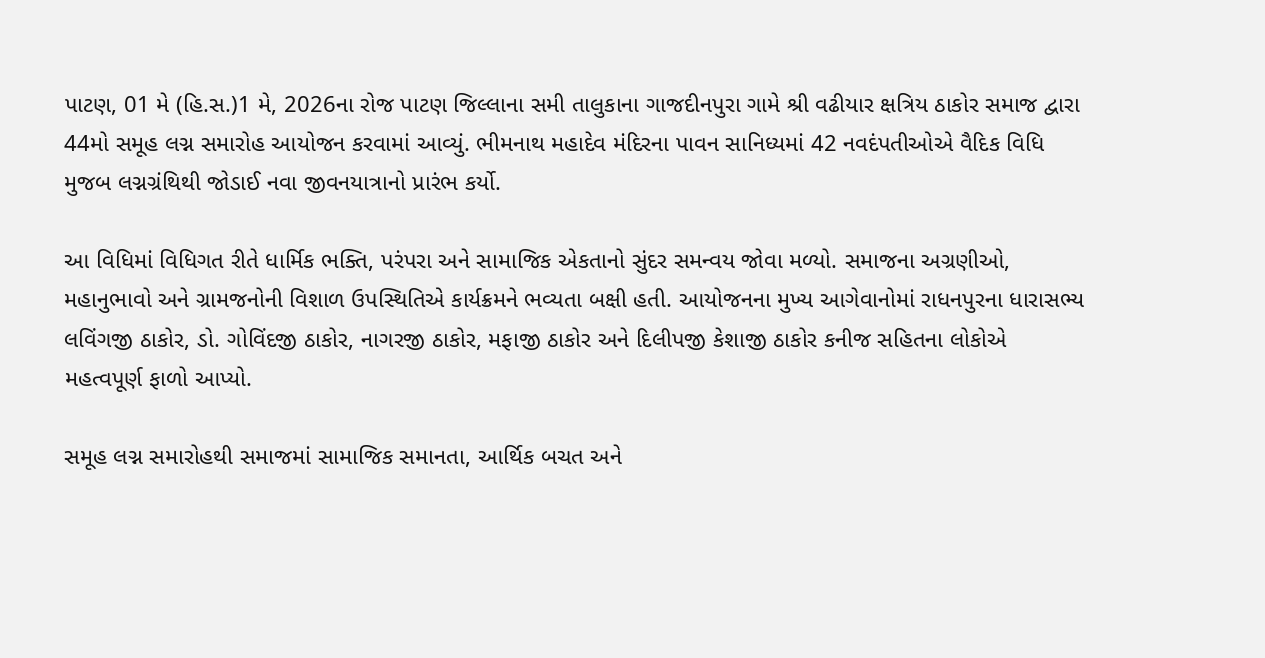પાટણ, 01 મે (હિ.સ.)1 મે, 2026ના રોજ પાટણ જિલ્લાના સમી તાલુકાના ગાજદીનપુરા ગામે શ્રી વઢીયાર ક્ષત્રિય ઠાકોર સમાજ દ્વારા 44મો સમૂહ લગ્ન સમારોહ આયોજન કરવામાં આવ્યું. ભીમનાથ મહાદેવ મંદિરના પાવન સાનિધ્યમાં 42 નવદંપતીઓએ વૈદિક વિધિ મુજબ લગ્નગ્રંથિથી જોડાઈ નવા જીવનયાત્રાનો પ્રારંભ કર્યો.

આ વિધિમાં વિધિગત રીતે ધાર્મિક ભક્તિ, પરંપરા અને સામાજિક એકતાનો સુંદર સમન્વય જોવા મળ્યો. સમાજના અગ્રણીઓ, મહાનુભાવો અને ગ્રામજનોની વિશાળ ઉપસ્થિતિએ કાર્યક્રમને ભવ્યતા બક્ષી હતી. આયોજનના મુખ્ય આગેવાનોમાં રાધનપુરના ધારાસભ્ય લવિંગજી ઠાકોર, ડો. ગોવિંદજી ઠાકોર, નાગરજી ઠાકોર, મફાજી ઠાકોર અને દિલીપજી કેશાજી ઠાકોર કનીજ સહિતના લોકોએ મહત્વપૂર્ણ ફાળો આપ્યો.

સમૂહ લગ્ન સમારોહથી સમાજમાં સામાજિક સમાનતા, આર્થિક બચત અને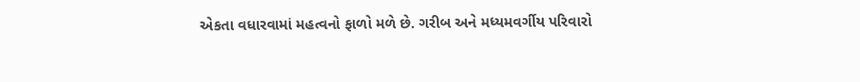એકતા વધારવામાં મહત્વનો ફાળો મળે છે. ગરીબ અને મધ્યમવર્ગીય પરિવારો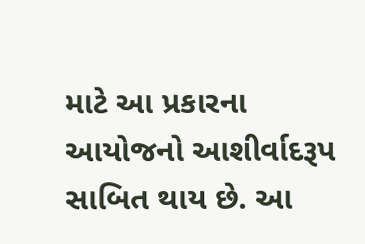માટે આ પ્રકારના આયોજનો આશીર્વાદરૂપ સાબિત થાય છે. આ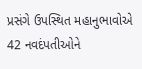પ્રસંગે ઉપસ્થિત મહાનુભાવોએ 42 નવદંપતીઓને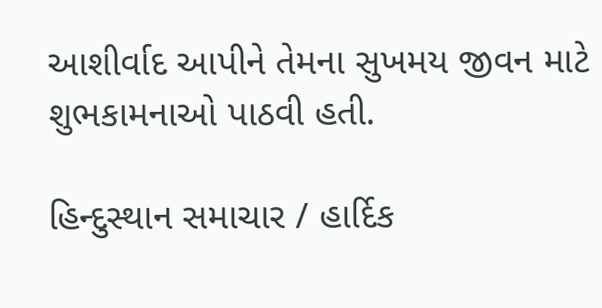આશીર્વાદ આપીને તેમના સુખમય જીવન માટે શુભકામનાઓ પાઠવી હતી.

હિન્દુસ્થાન સમાચાર / હાર્દિક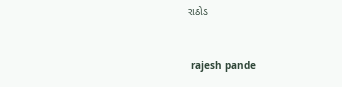રાઠોડ


 rajesh pande